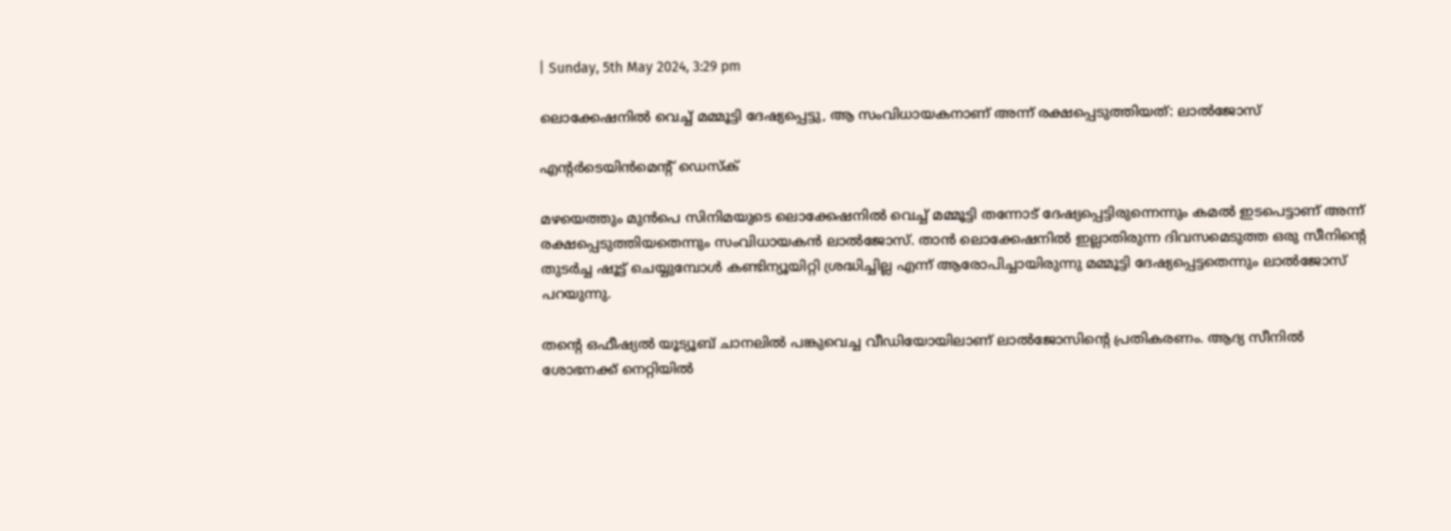| Sunday, 5th May 2024, 3:29 pm

ലൊക്കേഷനില്‍ വെച്ച് മമ്മൂട്ടി ദേഷ്യപ്പെട്ടു, ആ സംവിധായകനാണ് അന്ന് രക്ഷപ്പെടുത്തിയത്: ലാല്‍ജോസ്

എന്റര്‍ടെയിന്‍മെന്റ് ഡെസ്‌ക്

മഴയെത്തും മുന്‍പെ സിനിമയുടെ ലൊക്കേഷനില്‍ വെച്ച് മമ്മൂട്ടി തന്നോട് ദേഷ്യപ്പെട്ടിരുന്നെന്നും കമല്‍ ഇടപെട്ടാണ് അന്ന് രക്ഷപ്പെടുത്തിയതെന്നും സംവിധായകന്‍ ലാല്‍ജോസ്. താന്‍ ലൊക്കേഷനില്‍ ഇല്ലാതിരുന്ന ദിവസമെടുത്ത ഒരു സീനിന്റെ തുടര്‍ച്ച ഷൂട്ട് ചെയ്യുമ്പോള്‍ കണ്ടിന്യൂയിറ്റി ശ്രദ്ധിച്ചില്ല എന്ന് ആരോപിച്ചായിരുന്നു മമ്മൂട്ടി ദേഷ്യപ്പെട്ടതെന്നും ലാല്‍ജോസ് പറയുന്നു.

തന്റെ ഒഫീഷ്യല്‍ യൂട്യൂബ് ചാനലില്‍ പങ്കുവെച്ച വീഡിയോയിലാണ് ലാല്‍ജോസിന്റെ പ്രതികരണം. ആദ്യ സീനില്‍ ശോഭനക്ക് നെറ്റിയില്‍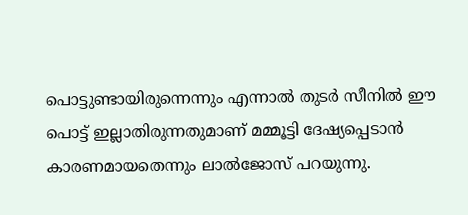പൊട്ടുണ്ടായിരുന്നെന്നും എന്നാല്‍ തുടര്‍ സീനില്‍ ഈ പൊട്ട് ഇല്ലാതിരുന്നതുമാണ് മമ്മൂട്ടി ദേഷ്യപ്പെടാന്‍ കാരണമായതെന്നും ലാല്‍ജോസ് പറയുന്നു.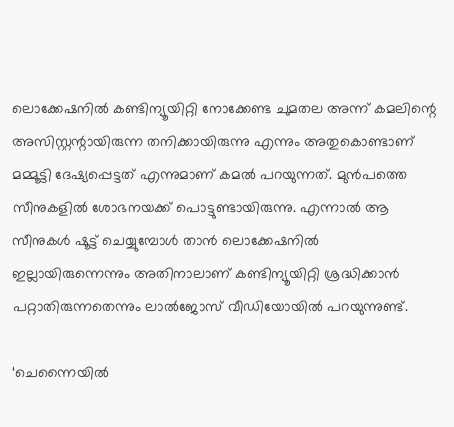ലൊക്കേഷനില്‍ കണ്ടിന്യൂയിറ്റി നോക്കേണ്ട ചുമതല അന്ന് കമലിന്റെ അസിസ്റ്റന്റായിരുന്ന തനിക്കായിരുന്നു എന്നും അതുകൊണ്ടാണ് മമ്മൂട്ടി ദേഷ്യപ്പെട്ടത് എന്നുമാണ് കമല്‍ പറയുന്നത്. മുന്‍പത്തെ സീനുകളില്‍ ശോഭനയക്ക് പൊട്ടുണ്ടായിരുന്നു. എന്നാല്‍ ആ സീനുകള്‍ ഷൂട്ട് ചെയ്യുമ്പോള്‍ താന്‍ ലൊക്കേഷനില്‍ ഇല്ലായിരുന്നെന്നും അതിനാലാണ് കണ്ടിന്യൂയിറ്റി ശ്രദ്ധിക്കാന്‍ പറ്റാതിരുന്നതെന്നും ലാല്‍ജോസ് വീഡിയോയില്‍ പറയുന്നുണ്ട്.

‘ചെന്നൈയില്‍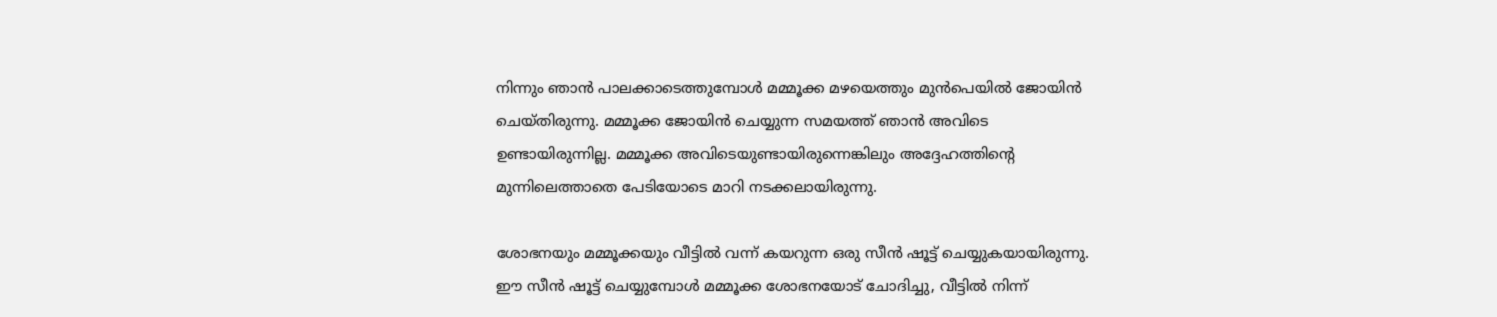നിന്നും ഞാന്‍ പാലക്കാടെത്തുമ്പോള്‍ മമ്മൂക്ക മഴയെത്തും മുന്‍പെയില്‍ ജോയിന്‍ ചെയ്തിരുന്നു. മമ്മൂക്ക ജോയിന്‍ ചെയ്യുന്ന സമയത്ത് ഞാന്‍ അവിടെ ഉണ്ടായിരുന്നില്ല. മമ്മൂക്ക അവിടെയുണ്ടായിരുന്നെങ്കിലും അദ്ദേഹത്തിന്റെ മുന്നിലെത്താതെ പേടിയോടെ മാറി നടക്കലായിരുന്നു.

ശോഭനയും മമ്മൂക്കയും വീട്ടില്‍ വന്ന് കയറുന്ന ഒരു സീന്‍ ഷൂട്ട് ചെയ്യുകയായിരുന്നു. ഈ സീന്‍ ഷൂട്ട് ചെയ്യുമ്പോള്‍ മമ്മൂക്ക ശോഭനയോട് ചോദിച്ചു, വീട്ടില്‍ നിന്ന്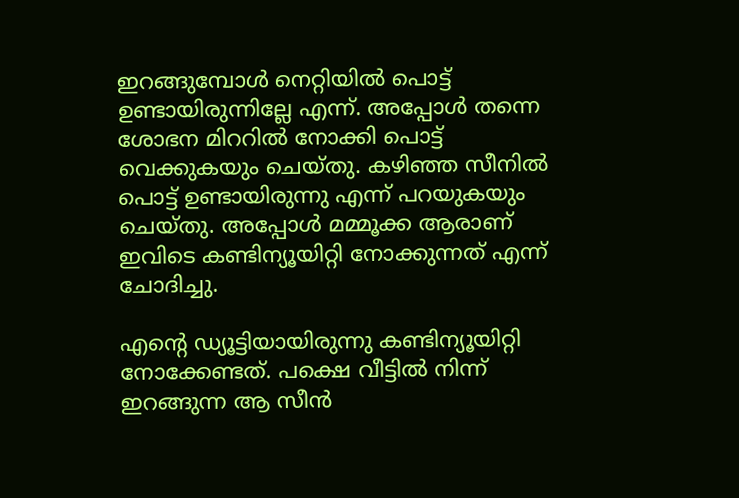ഇറങ്ങുമ്പോള്‍ നെറ്റിയില്‍ പൊട്ട് ഉണ്ടായിരുന്നില്ലേ എന്ന്. അപ്പോള്‍ തന്നെ ശോഭന മിററില്‍ നോക്കി പൊട്ട് വെക്കുകയും ചെയ്തു. കഴിഞ്ഞ സീനില്‍ പൊട്ട് ഉണ്ടായിരുന്നു എന്ന് പറയുകയും ചെയ്തു. അപ്പോള്‍ മമ്മൂക്ക ആരാണ് ഇവിടെ കണ്ടിന്യൂയിറ്റി നോക്കുന്നത് എന്ന് ചോദിച്ചു.

എന്റെ ഡ്യൂട്ടിയായിരുന്നു കണ്ടിന്യൂയിറ്റി നോക്കേണ്ടത്. പക്ഷെ വീട്ടില്‍ നിന്ന് ഇറങ്ങുന്ന ആ സീന്‍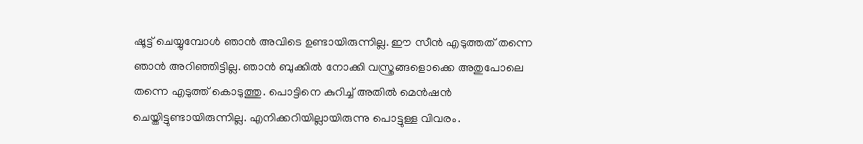ഷൂട്ട് ചെയ്യുമ്പോള്‍ ഞാന്‍ അവിടെ ഉണ്ടായിരുന്നില്ല. ഈ സീന്‍ എടുത്തത് തന്നെ ഞാന്‍ അറിഞ്ഞിട്ടില്ല. ഞാന്‍ ബുക്കില്‍ നോക്കി വസ്ത്രങ്ങളൊക്കെ അതുപോലെ തന്നെ എടുത്ത് കൊടുത്തു. പൊട്ടിനെ കുറിച്ച് അതില്‍ മെന്‍ഷന്‍ ചെയ്തിട്ടുണ്ടായിരുന്നില്ല. എനിക്കറിയില്ലായിരുന്നു പൊട്ടുള്ള വിവരം.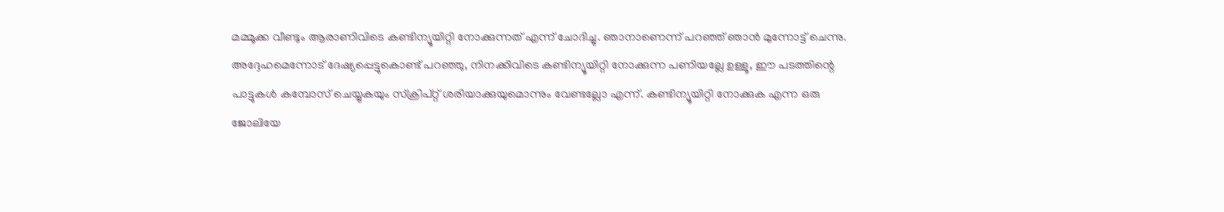മമ്മൂക്ക വീണ്ടും ആരാണിവിടെ കണ്ടിന്യൂയിറ്റി നോക്കുന്നത് എന്ന് ചോദിച്ചു. ഞാനാണെന്ന് പറഞ്ഞ് ഞാന്‍ മുന്നോട്ട് ചെന്നു. അദ്ദേഹമെന്നോട് ദേഷ്യപ്പെട്ടുകൊണ്ട് പറഞ്ഞു, നിനക്കിവിടെ കണ്ടിന്യൂയിറ്റി നോക്കുന്ന പണിയല്ലേ ഉള്ളൂ, ഈ പടത്തിന്റെ പാട്ടുകള്‍ കമ്പോസ് ചെയ്യുകയും സ്‌ക്രിപ്റ്റ് ശരിയാക്കുയുമൊന്നും വേണ്ടല്ലോ എന്ന്. കണ്ടിന്യൂയിറ്റി നോക്കുക എന്ന ഒരു ജോലിയേ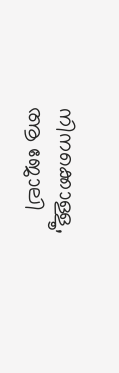നിനക്കൊള്ളൂ, ആ ജോലി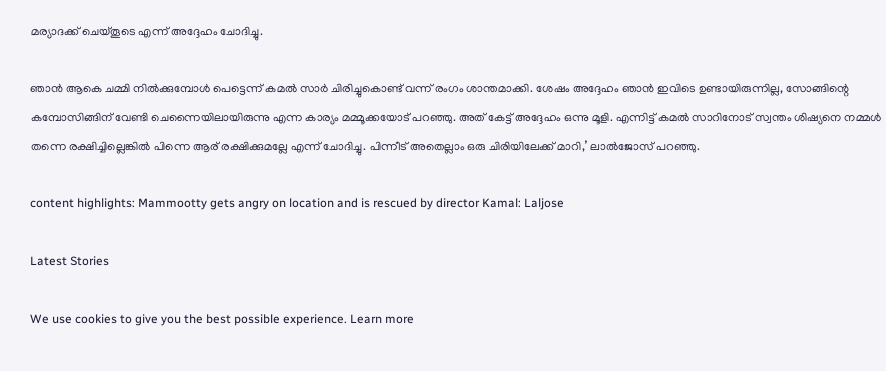മര്യാദക്ക് ചെയ്തൂടെ എന്ന് അദ്ദേഹം ചോദിച്ചു.

ഞാന്‍ ആകെ ചമ്മി നില്‍ക്കുമ്പോള്‍ പെട്ടെന്ന് കമല്‍ സാര്‍ ചിരിച്ചുകൊണ്ട് വന്ന് രംഗം ശാന്തമാക്കി. ശേഷം അദ്ദേഹം ഞാന്‍ ഇവിടെ ഉണ്ടായിരുന്നില്ല, സോങ്ങിന്റെ കമ്പോസിങ്ങിന് വേണ്ടി ചെന്നൈയിലായിരുന്നു എന്ന കാര്യം മമ്മൂക്കയോട് പറഞ്ഞു. അത് കേട്ട് അദ്ദേഹം ഒന്നു മൂളി. എന്നിട്ട് കമല്‍ സാറിനോട് സ്വന്തം ശിഷ്യനെ നമ്മള്‍ തന്നെ രക്ഷിച്ചില്ലെങ്കില്‍ പിന്നെ ആര് രക്ഷിക്കുമല്ലേ എന്ന് ചോദിച്ചു. പിന്നീട് അതെല്ലാം ഒരു ചിരിയിലേക്ക് മാറി,’ ലാല്‍ജോസ് പറഞ്ഞു.

content highlights: Mammootty gets angry on location and is rescued by director Kamal: Laljose

Latest Stories

We use cookies to give you the best possible experience. Learn more